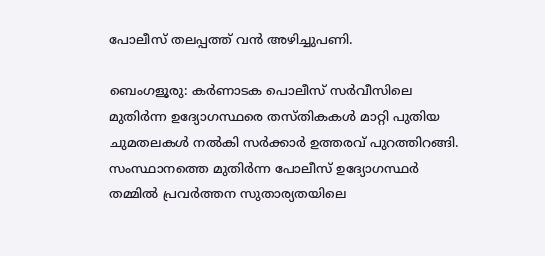പോലീസ് തലപ്പത്ത് വൻ അഴിച്ചുപണി.

ബെംഗളൂരു: കർണാടക പൊലീസ് സർവീസിലെ മുതിർന്ന ഉദ്യോഗസ്ഥരെ തസ്തികകൾ മാറ്റി പുതിയ ചുമതലകൾ നൽകി സർക്കാർ ഉത്തരവ് പുറത്തിറങ്ങി. സംസ്ഥാനത്തെ മുതിർന്ന പോലീസ് ഉദ്യോഗസ്ഥർ തമ്മിൽ പ്രവർത്തന സുതാര്യതയിലെ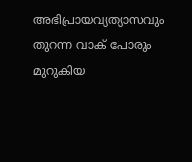അഭിപ്രായവ്യത്യാസവും തുറന്ന വാക് പോരും മുറുകിയ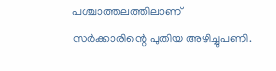പശ്ചാത്തലത്തിലാണ് സർക്കാരിന്റെ പുതിയ അഴിച്ചുപണി.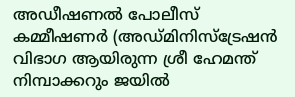അഡീഷണൽ പോലീസ് കമ്മീഷണർ (അഡ്മിനിസ്ട്രേഷൻ വിഭാഗ ആയിരുന്ന ശ്രീ ഹേമന്ത് നിമ്പാക്കറും ജയിൽ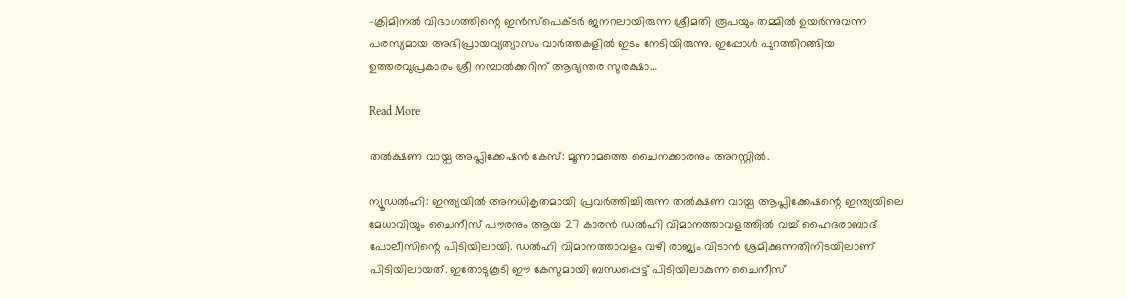-ക്രിമിനൽ വിഭാഗത്തിന്റെ ഇൻസ്പെക്ടർ ജനറലായിരുന്ന ശ്രീമതി രൂപയും തമ്മിൽ ഉയർന്നുവന്ന പരസ്യമായ അഭിപ്രായവ്യത്യാസം വാർത്തകളിൽ ഇടം നേടിയിരുന്നു. ഇപ്പോൾ പുറത്തിറങ്ങിയ ഉത്തരവുപ്രകാരം ശ്രീ നമ്പാൽക്കറിന് ആഭ്യന്തര സുരക്ഷാ…

Read More

തൽക്ഷണ വായ്പ അപ്ലിക്കേഷൻ കേസ്: മൂന്നാമത്തെ ചൈനക്കാരനും അറസ്റ്റിൽ.

ന്യൂഡൽഹി: ഇന്ത്യയിൽ അനധികൃതമായി പ്രവർത്തിച്ചിരുന്ന തൽക്ഷണ വായ്പ ആപ്ലിക്കേഷന്റെ ഇന്ത്യയിലെ മേധാവിയും ചൈനീസ് പൗരനും ആയ 27 കാരൻ ഡൽഹി വിമാനത്താവളത്തിൽ വച്ച് ഹൈദരാബാദ് പോലീസിന്റെ പിടിയിലായി. ഡൽഹി വിമാനത്താവളം വഴി രാജ്യം വിടാൻ ശ്രമിക്കുന്നതിനിടയിലാണ് പിടിയിലായത്. ഇതോടുകൂടി ഈ കേസുമായി ബന്ധപ്പെട്ട് പിടിയിലാകുന്ന ചൈനീസ്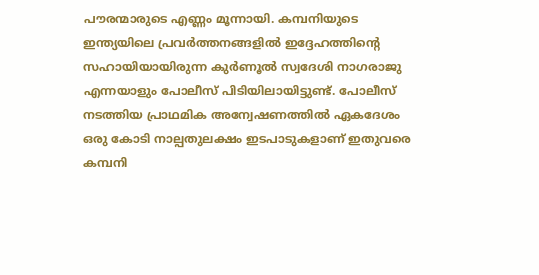പൗരന്മാരുടെ എണ്ണം മൂന്നായി. കമ്പനിയുടെ ഇന്ത്യയിലെ പ്രവർത്തനങ്ങളിൽ ഇദ്ദേഹത്തിന്റെ സഹായിയായിരുന്ന കുർണൂൽ സ്വദേശി നാഗരാജു എന്നയാളും പോലീസ് പിടിയിലായിട്ടുണ്ട്. പോലീസ് നടത്തിയ പ്രാഥമിക അന്വേഷണത്തിൽ ഏകദേശം ഒരു കോടി നാല്പതുലക്ഷം ഇടപാടുകളാണ് ഇതുവരെ കമ്പനി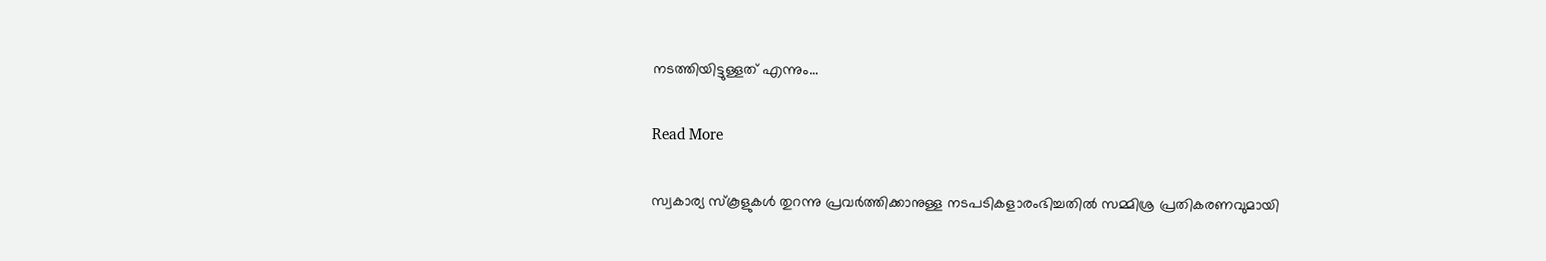നടത്തിയിട്ടുള്ളത് എന്നും…

Read More

സ്വകാര്യ സ്കൂളുകൾ തുറന്നു പ്രവർത്തിക്കാനുള്ള നടപടികളാരംഭിച്ചതിൽ സമ്മിശ്ര പ്രതികരണവുമായി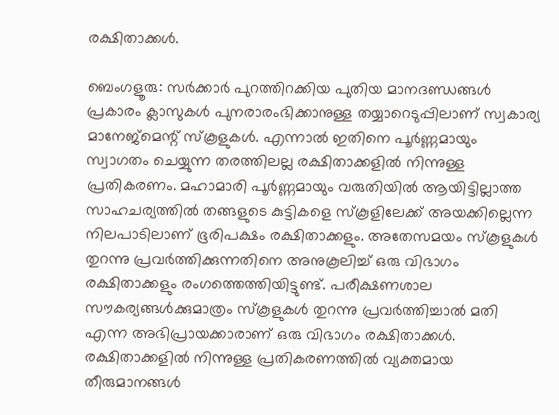രക്ഷിതാക്കൾ.

ബെംഗളൂരു: സർക്കാർ പുറത്തിറക്കിയ പുതിയ മാനദണ്ഡങ്ങൾ പ്രകാരം ക്ലാസുകൾ പുനരാരംഭിക്കാനുള്ള തയ്യാറെടുപ്പിലാണ് സ്വകാര്യ മാനേജ്മെന്റ് സ്കൂളുകൾ. എന്നാൽ ഇതിനെ പൂർണ്ണമായും സ്വാഗതം ചെയ്യുന്ന തരത്തിലല്ല രക്ഷിതാക്കളിൽ നിന്നുള്ള പ്രതികരണം. മഹാമാരി പൂർണ്ണമായും വരുതിയിൽ ആയിട്ടില്ലാത്ത സാഹചര്യത്തിൽ തങ്ങളുടെ കുട്ടികളെ സ്കൂളിലേക്ക് അയക്കില്ലെന്ന നിലപാടിലാണ് ഭൂരിപക്ഷം രക്ഷിതാക്കളും. അതേസമയം സ്കൂളുകൾ തുറന്നു പ്രവർത്തിക്കുന്നതിനെ അനുകൂലിച്ച് ഒരു വിഭാഗം രക്ഷിതാക്കളും രംഗത്തെത്തിയിട്ടുണ്ട്. പരീക്ഷണശാല സൗകര്യങ്ങൾക്കുമാത്രം സ്കൂളുകൾ തുറന്നു പ്രവർത്തിച്ചാൽ മതി എന്ന അഭിപ്രായക്കാരാണ് ഒരു വിഭാഗം രക്ഷിതാക്കൾ. രക്ഷിതാക്കളിൽ നിന്നുള്ള പ്രതികരണത്തിൽ വ്യക്തമായ തീരുമാനങ്ങൾ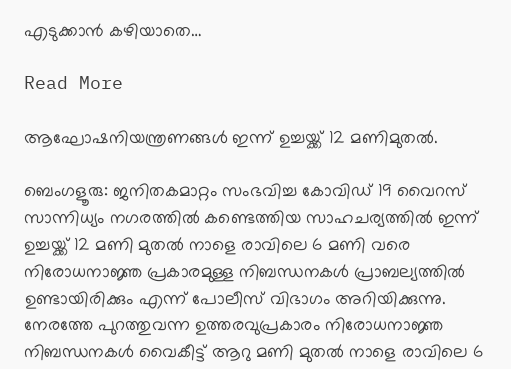എടുക്കാൻ കഴിയാതെ…

Read More

ആഘോഷനിയന്ത്രണങ്ങൾ ഇന്ന് ഉച്ചയ്ക്ക് 12 മണിമുതൽ.

ബെംഗളൂരു: ജനിതകമാറ്റം സംഭവിച്ച കോവിഡ് 19 വൈറസ് സാന്നിധ്യം നഗരത്തിൽ കണ്ടെത്തിയ സാഹചര്യത്തിൽ ഇന്ന് ഉച്ചയ്ക്ക് 12 മണി മുതൽ നാളെ രാവിലെ 6 മണി വരെ നിരോധനാജ്ഞ പ്രകാരമുള്ള നിബന്ധനകൾ പ്രാബല്യത്തിൽ ഉണ്ടായിരിക്കും എന്ന് പോലീസ് വിഭാഗം അറിയിക്കുന്നു. നേരത്തേ പുറത്തുവന്ന ഉത്തരവുപ്രകാരം നിരോധനാജ്ഞ നിബന്ധനകൾ വൈകീട്ട് ആറു മണി മുതൽ നാളെ രാവിലെ 6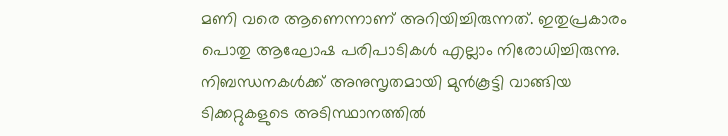മണി വരെ ആണെന്നാണ് അറിയിച്ചിരുന്നത്. ഇതുപ്രകാരം പൊതു ആഘോഷ പരിപാടികൾ എല്ലാം നിരോധിച്ചിരുന്നു. നിബന്ധനകൾക്ക് അനുസൃതമായി മുൻകൂട്ടി വാങ്ങിയ ടിക്കറ്റുകളുടെ അടിസ്ഥാനത്തിൽ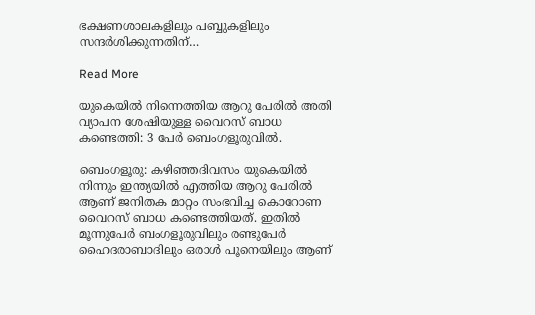ഭക്ഷണശാലകളിലും പബ്ബുകളിലും സന്ദർശിക്കുന്നതിന്…

Read More

യുകെയിൽ നിന്നെത്തിയ ആറു പേരിൽ അതി വ്യാപന ശേഷിയുള്ള വൈറസ് ബാധ കണ്ടെത്തി: 3 പേർ ബെംഗളൂരുവിൽ.

ബെംഗളൂരു: കഴിഞ്ഞദിവസം യുകെയിൽ നിന്നും ഇന്ത്യയിൽ എത്തിയ ആറു പേരിൽ ആണ് ജനിതക മാറ്റം സംഭവിച്ച കൊറോണ വൈറസ് ബാധ കണ്ടെത്തിയത്. ഇതിൽ മൂന്നുപേർ ബംഗളൂരുവിലും രണ്ടുപേർ ഹൈദരാബാദിലും ഒരാൾ പൂനെയിലും ആണ്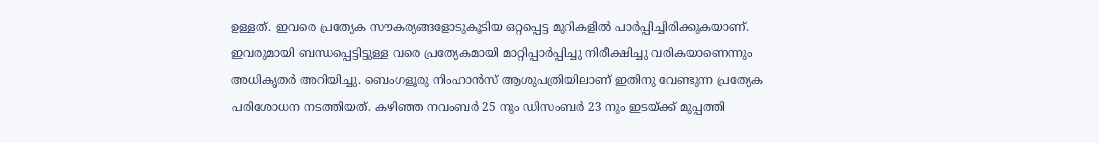ഉള്ളത്. ഇവരെ പ്രത്യേക സൗകര്യങ്ങളോടുകൂടിയ ഒറ്റപ്പെട്ട മുറികളിൽ പാർപ്പിച്ചിരിക്കുകയാണ്. ഇവരുമായി ബന്ധപ്പെട്ടിട്ടുള്ള വരെ പ്രത്യേകമായി മാറ്റിപ്പാർപ്പിച്ചു നിരീക്ഷിച്ചു വരികയാണെന്നും അധികൃതർ അറിയിച്ചു. ബെംഗളൂരു നിംഹാൻസ് ആശുപത്രിയിലാണ് ഇതിനു വേണ്ടുന്ന പ്രത്യേക പരിശോധന നടത്തിയത്. കഴിഞ്ഞ നവംബർ 25 നും ഡിസംബർ 23 നും ഇടയ്ക്ക് മുപ്പത്തി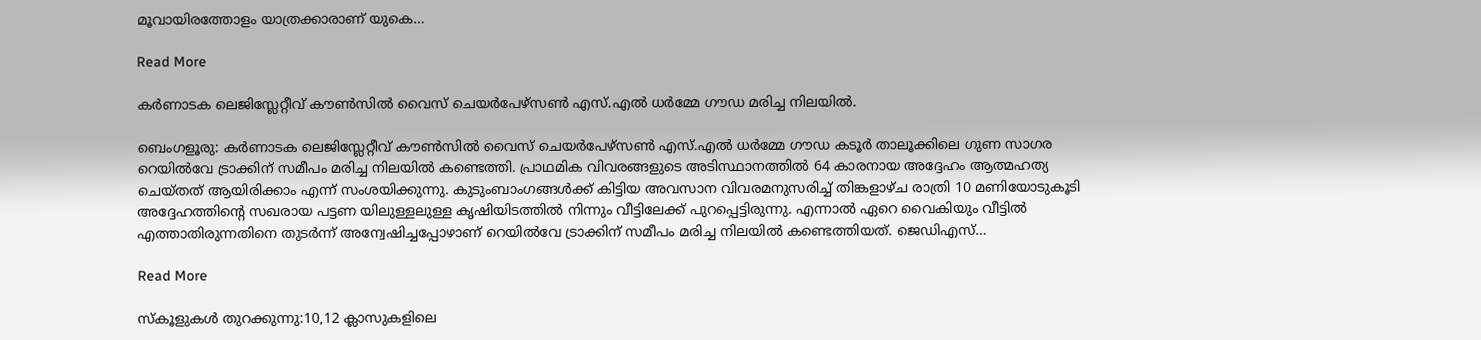മൂവായിരത്തോളം യാത്രക്കാരാണ് യുകെ…

Read More

കർണാടക ലെജിസ്ലേറ്റീവ് കൗൺസിൽ വൈസ് ചെയർപേഴ്സൺ എസ്.എൽ ധർമ്മേ ഗൗഡ മരിച്ച നിലയിൽ.

ബെംഗളൂരു: കർണാടക ലെജിസ്ലേറ്റീവ് കൗൺസിൽ വൈസ് ചെയർപേഴ്സൺ എസ്.എൽ ധർമ്മേ ഗൗഡ കടൂർ താലൂക്കിലെ ഗുണ സാഗര റെയിൽവേ ട്രാക്കിന് സമീപം മരിച്ച നിലയിൽ കണ്ടെത്തി. പ്രാഥമിക വിവരങ്ങളുടെ അടിസ്ഥാനത്തിൽ 64 കാരനായ അദ്ദേഹം ആത്മഹത്യ ചെയ്തത് ആയിരിക്കാം എന്ന് സംശയിക്കുന്നു. കുടുംബാംഗങ്ങൾക്ക് കിട്ടിയ അവസാന വിവരമനുസരിച്ച് തിങ്കളാഴ്ച രാത്രി 10 മണിയോടുകൂടി അദ്ദേഹത്തിന്റെ സഖരായ പട്ടണ യിലുള്ളലുള്ള കൃഷിയിടത്തിൽ നിന്നും വീട്ടിലേക്ക് പുറപ്പെട്ടിരുന്നു. എന്നാൽ ഏറെ വൈകിയും വീട്ടിൽ എത്താതിരുന്നതിനെ തുടർന്ന് അന്വേഷിച്ചപ്പോഴാണ് റെയിൽവേ ട്രാക്കിന് സമീപം മരിച്ച നിലയിൽ കണ്ടെത്തിയത്. ജെഡിഎസ്…

Read More

സ്കൂളുകൾ തുറക്കുന്നു:10,12 ക്ലാസുകളിലെ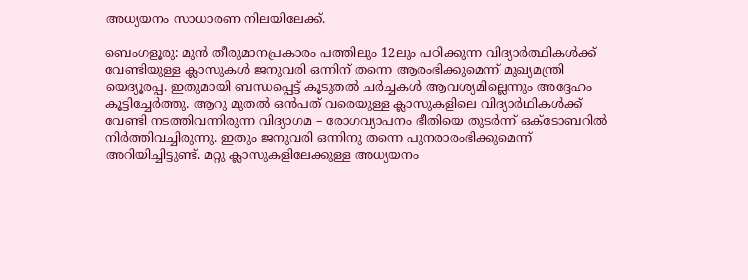അധ്യയനം സാധാരണ നിലയിലേക്ക്.

ബെംഗളൂരു: മുൻ തീരുമാനപ്രകാരം പത്തിലും 12ലും പഠിക്കുന്ന വിദ്യാർത്ഥികൾക്ക് വേണ്ടിയുള്ള ക്ലാസുകൾ ജനുവരി ഒന്നിന് തന്നെ ആരംഭിക്കുമെന്ന് മുഖ്യമന്ത്രി യെദ്യൂരപ്പ. ഇതുമായി ബന്ധപ്പെട്ട് കൂടുതൽ ചർച്ചകൾ ആവശ്യമില്ലെന്നും അദ്ദേഹം കൂട്ടിച്ചേർത്തു. ആറു മുതൽ ഒൻപത് വരെയുള്ള ക്ലാസുകളിലെ വിദ്യാർഥികൾക്ക് വേണ്ടി നടത്തിവന്നിരുന്ന വിദ്യാഗമ – രോഗവ്യാപനം ഭീതിയെ തുടർന്ന് ഒക്ടോബറിൽ നിർത്തിവച്ചിരുന്നു. ഇതും ജനുവരി ഒന്നിനു തന്നെ പുനരാരംഭിക്കുമെന്ന് അറിയിച്ചിട്ടുണ്ട്. മറ്റു ക്ലാസുകളിലേക്കുള്ള അധ്യയനം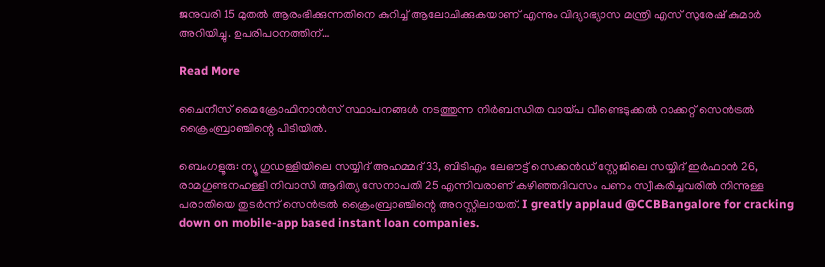ജനുവരി 15 മുതൽ ആരംഭിക്കുന്നതിനെ കുറിച്ച് ആലോചിക്കുകയാണ് എന്നും വിദ്യാഭ്യാസ മന്ത്രി എസ് സുരേഷ് കുമാർ അറിയിച്ചു. ഉപരിപഠനത്തിന്…

Read More

ചൈനീസ് മൈക്രോഫിനാൻസ് സ്ഥാപനങ്ങൾ നടത്തുന്ന നിർബന്ധിത വായ്പ വീണ്ടെടുക്കൽ റാക്കറ്റ് സെൻട്രൽ ക്രൈംബ്രാഞ്ചിന്റെ പിടിയിൽ.

ബെംഗളൂരു: ന്യൂ ഗുഡള്ളിയിലെ സയ്യിദ് അഹമ്മദ് 33, ബിടിഎം ലേഔട്ട് സെക്കൻഡ് സ്റ്റേജിലെ സയ്യിദ് ഇർഫാൻ 26, രാമഗുണ്ടനഹള്ളി നിവാസി ആദിത്യ സേനാപതി 25 എന്നിവരാണ് കഴിഞ്ഞദിവസം പണം സ്വീകരിച്ചവരിൽ നിന്നുള്ള പരാതിയെ തുടർന്ന് സെൻട്രൽ ക്രൈംബ്രാഞ്ചിന്റെ അറസ്റ്റിലായത്. I greatly applaud @CCBBangalore for cracking down on mobile-app based instant loan companies.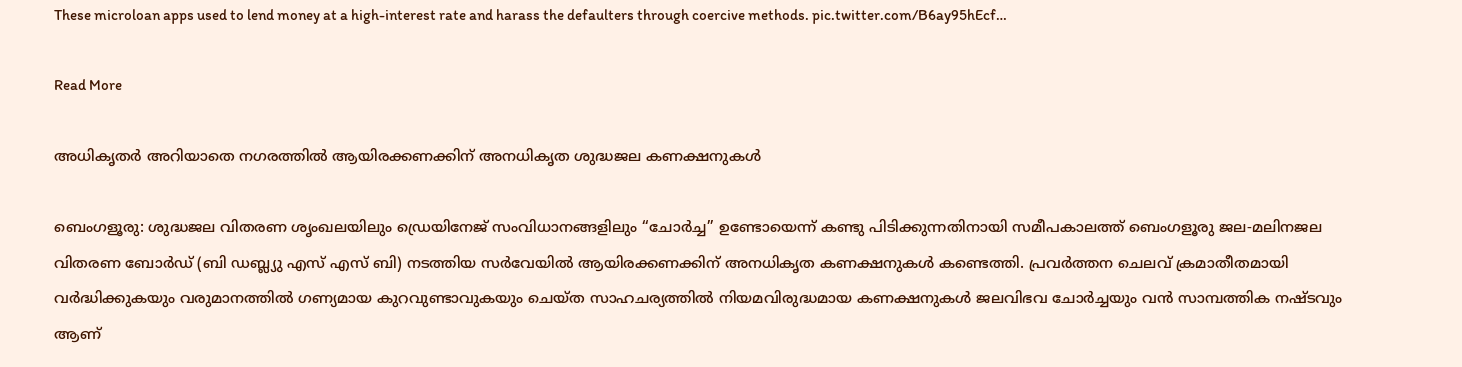These microloan apps used to lend money at a high-interest rate and harass the defaulters through coercive methods. pic.twitter.com/B6ay95hEcf…

Read More

അധികൃതർ അറിയാതെ നഗരത്തിൽ ആയിരക്കണക്കിന് അനധികൃത ശുദ്ധജല കണക്ഷനുകൾ

ബെംഗളൂരു: ശുദ്ധജല വിതരണ ശൃംഖലയിലും ഡ്രെയിനേജ് സംവിധാനങ്ങളിലും “ചോർച്ച” ഉണ്ടോയെന്ന് കണ്ടു പിടിക്കുന്നതിനായി സമീപകാലത്ത് ബെംഗളൂരു ജല-മലിനജല വിതരണ ബോർഡ് (ബി ഡബ്ല്യു എസ് എസ് ബി) നടത്തിയ സർവേയിൽ ആയിരക്കണക്കിന് അനധികൃത കണക്ഷനുകൾ കണ്ടെത്തി. പ്രവർത്തന ചെലവ് ക്രമാതീതമായി വർദ്ധിക്കുകയും വരുമാനത്തിൽ ഗണ്യമായ കുറവുണ്ടാവുകയും ചെയ്ത സാഹചര്യത്തിൽ നിയമവിരുദ്ധമായ കണക്ഷനുകൾ ജലവിഭവ ചോർച്ചയും വൻ സാമ്പത്തിക നഷ്ടവും ആണ്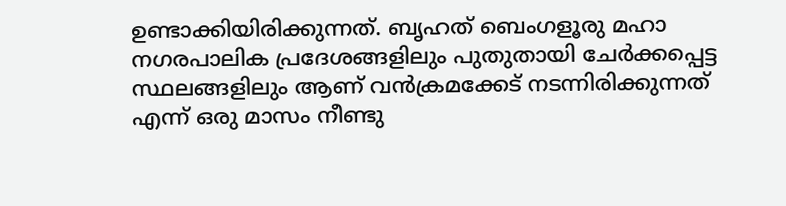ഉണ്ടാക്കിയിരിക്കുന്നത്. ബൃഹത് ബെംഗളൂരു മഹാ നഗരപാലിക പ്രദേശങ്ങളിലും പുതുതായി ചേർക്കപ്പെട്ട സ്ഥലങ്ങളിലും ആണ് വൻക്രമക്കേട് നടന്നിരിക്കുന്നത് എന്ന് ഒരു മാസം നീണ്ടു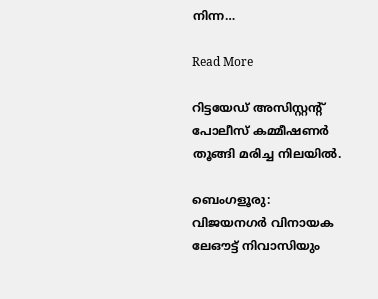നിന്ന…

Read More

റിട്ടയേഡ് അസിസ്റ്റന്റ് പോലീസ് കമ്മീഷണർ തൂങ്ങി മരിച്ച നിലയിൽ.

ബെംഗളൂരു: വിജയനഗർ വിനായക ലേഔട്ട് നിവാസിയും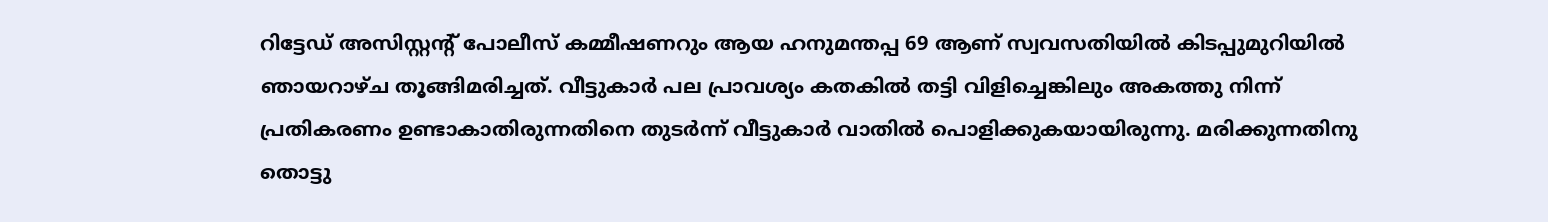റിട്ടേഡ് അസിസ്റ്റന്റ് പോലീസ് കമ്മീഷണറും ആയ ഹനുമന്തപ്പ 69 ആണ് സ്വവസതിയിൽ കിടപ്പുമുറിയിൽ ഞായറാഴ്ച തൂങ്ങിമരിച്ചത്. വീട്ടുകാർ പല പ്രാവശ്യം കതകിൽ തട്ടി വിളിച്ചെങ്കിലും അകത്തു നിന്ന് പ്രതികരണം ഉണ്ടാകാതിരുന്നതിനെ തുടർന്ന് വീട്ടുകാർ വാതിൽ പൊളിക്കുകയായിരുന്നു. മരിക്കുന്നതിനു തൊട്ടു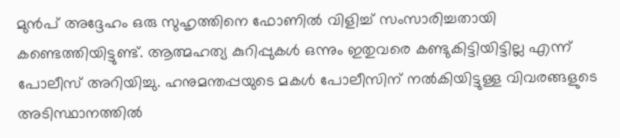മുൻപ് അദ്ദേഹം ഒരു സുഹൃത്തിനെ ഫോണിൽ വിളിച്ച് സംസാരിച്ചതായി കണ്ടെത്തിയിട്ടുണ്ട്. ആത്മഹത്യ കുറിപ്പുകൾ ഒന്നും ഇതുവരെ കണ്ടുകിട്ടിയിട്ടില്ല എന്ന് പോലീസ് അറിയിച്ചു. ഹനുമന്തപ്പയുടെ മകൾ പോലീസിന് നൽകിയിട്ടുള്ള വിവരങ്ങളുടെ അടിസ്ഥാനത്തിൽ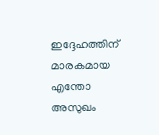ഇദ്ദേഹത്തിന് മാരകമായ എന്തോ അസുഖം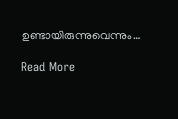ഉണ്ടായിരുന്നുവെന്നും…

Read More